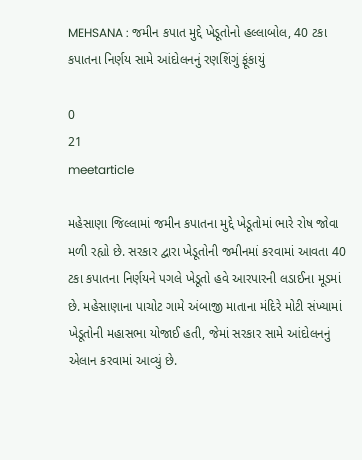MEHSANA : જમીન કપાત મુદ્દે ખેડૂતોનો હલ્લાબોલ, 40 ટકા કપાતના નિર્ણય સામે આંદોલનનું રણશિંગું ફૂંકાયું

0
21
meetarticle

મહેસાણા જિલ્લામાં જમીન કપાતના મુદ્દે ખેડૂતોમાં ભારે રોષ જોવા મળી રહ્યો છે. સરકાર દ્વારા ખેડૂતોની જમીનમાં કરવામાં આવતા 40 ટકા કપાતના નિર્ણયને પગલે ખેડૂતો હવે આરપારની લડાઈના મૂડમાં છે. મહેસાણાના પાચોટ ગામે અંબાજી માતાના મંદિરે મોટી સંખ્યામાં ખેડૂતોની મહાસભા યોજાઈ હતી, જેમાં સરકાર સામે આંદોલનનું એલાન કરવામાં આવ્યું છે.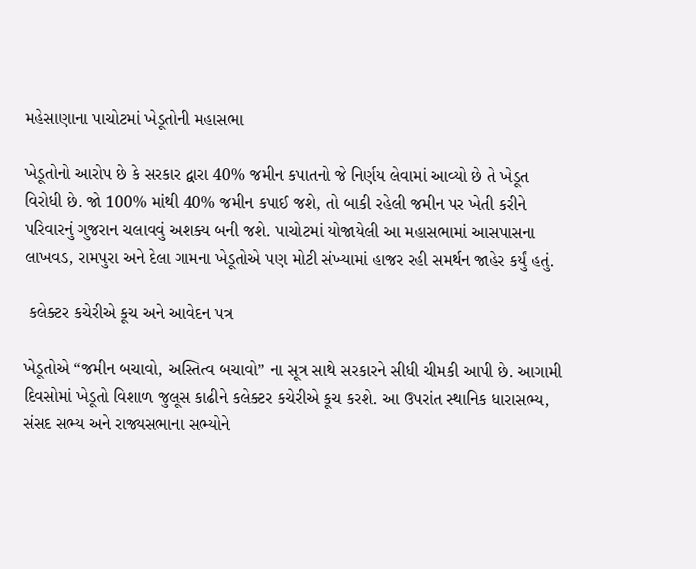મહેસાણાના પાચોટમાં ખેડૂતોની મહાસભા

ખેડૂતોનો આરોપ છે કે સરકાર દ્વારા 40% જમીન કપાતનો જે નિર્ણય લેવામાં આવ્યો છે તે ખેડૂત વિરોધી છે. જો 100% માંથી 40% જમીન કપાઈ જશે, તો બાકી રહેલી જમીન પર ખેતી કરીને પરિવારનું ગુજરાન ચલાવવું અશક્ય બની જશે. પાચોટમાં યોજાયેલી આ મહાસભામાં આસપાસના લાખવડ, રામપુરા અને દેલા ગામના ખેડૂતોએ પણ મોટી સંખ્યામાં હાજર રહી સમર્થન જાહેર કર્યું હતું.

 કલેક્ટર કચેરીએ કૂચ અને આવેદન પત્ર

ખેડૂતોએ “જમીન બચાવો, અસ્તિત્વ બચાવો” ના સૂત્ર સાથે સરકારને સીધી ચીમકી આપી છે. આગામી દિવસોમાં ખેડૂતો વિશાળ જુલૂસ કાઢીને કલેક્ટર કચેરીએ કૂચ કરશે. આ ઉપરાંત સ્થાનિક ધારાસભ્ય, સંસદ સભ્ય અને રાજ્યસભાના સભ્યોને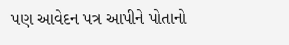પણ આવેદન પત્ર આપીને પોતાનો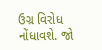ઉગ્ર વિરોધ નોંધાવશે. જો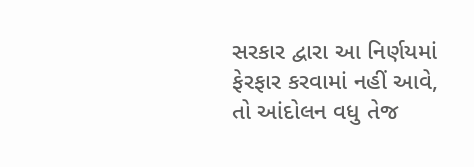સરકાર દ્વારા આ નિર્ણયમાં ફેરફાર કરવામાં નહીં આવે, તો આંદોલન વધુ તેજ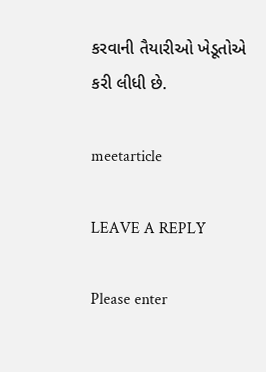કરવાની તૈયારીઓ ખેડૂતોએ કરી લીધી છે.

meetarticle

LEAVE A REPLY

Please enter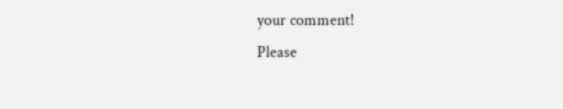your comment!
Please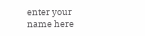enter your name here